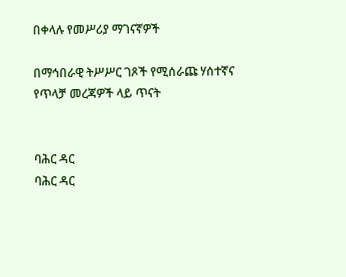በቀላሉ የመሥሪያ ማገናኛዎች

በማኅበራዊ ትሥሥር ገጾች የሚሰራጩ ሃሰተኛና የጥላቻ መረጃዎች ላይ ጥናት


ባሕር ዳር
ባሕር ዳር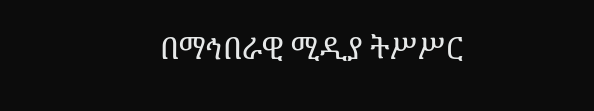በማኅበራዊ ሚዲያ ትሥሥር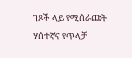ገጾች ላይ የሚሰራጩት ሃሰተኛና የጥላቻ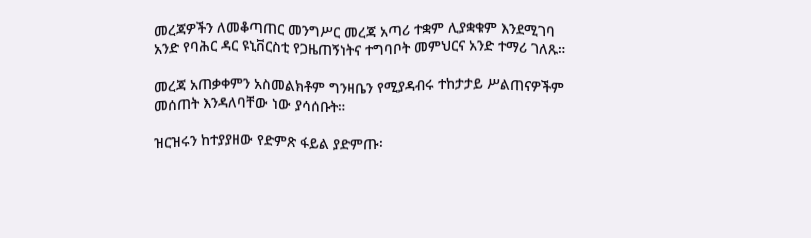መረጃዎችን ለመቆጣጠር መንግሥር መረጃ አጣሪ ተቋም ሊያቋቁም እንደሚገባ አንድ የባሕር ዳር ዩኒቨርስቲ የጋዜጠኝነትና ተግባቦት መምህርና አንድ ተማሪ ገለጹ።

መረጃ አጠቃቀምን አስመልክቶም ግንዛቤን የሚያዳብሩ ተከታታይ ሥልጠናዎችም መሰጠት እንዳለባቸው ነው ያሳሰቡት።

ዝርዝሩን ከተያያዘው የድምጽ ፋይል ያድምጡ፡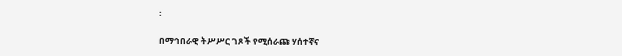፡

በማኅበራዊ ትሥሥር ገጾች የሚሰራጩ ሃሰተኛና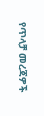የጥላቻ መረጃዎች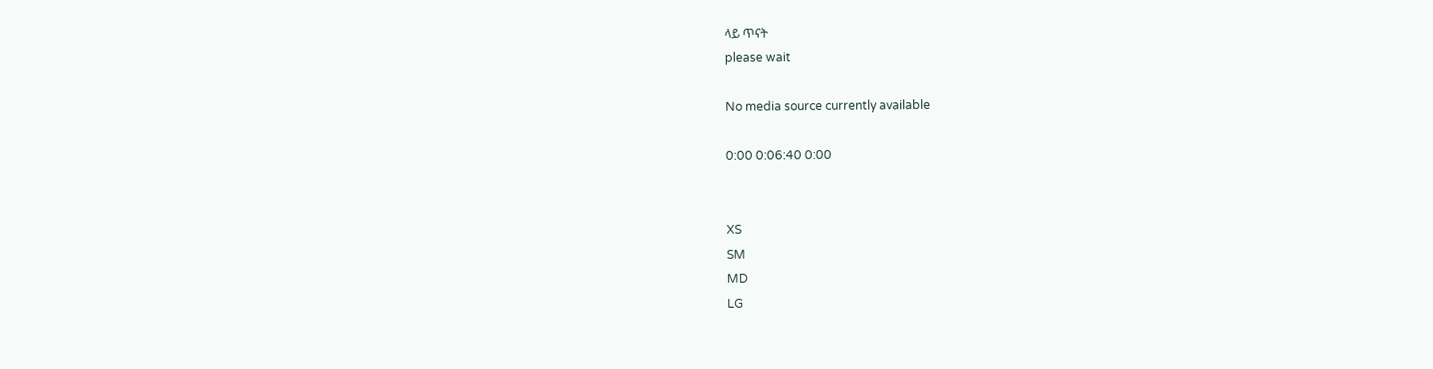ላይ ጥናት
please wait

No media source currently available

0:00 0:06:40 0:00


XS
SM
MD
LG